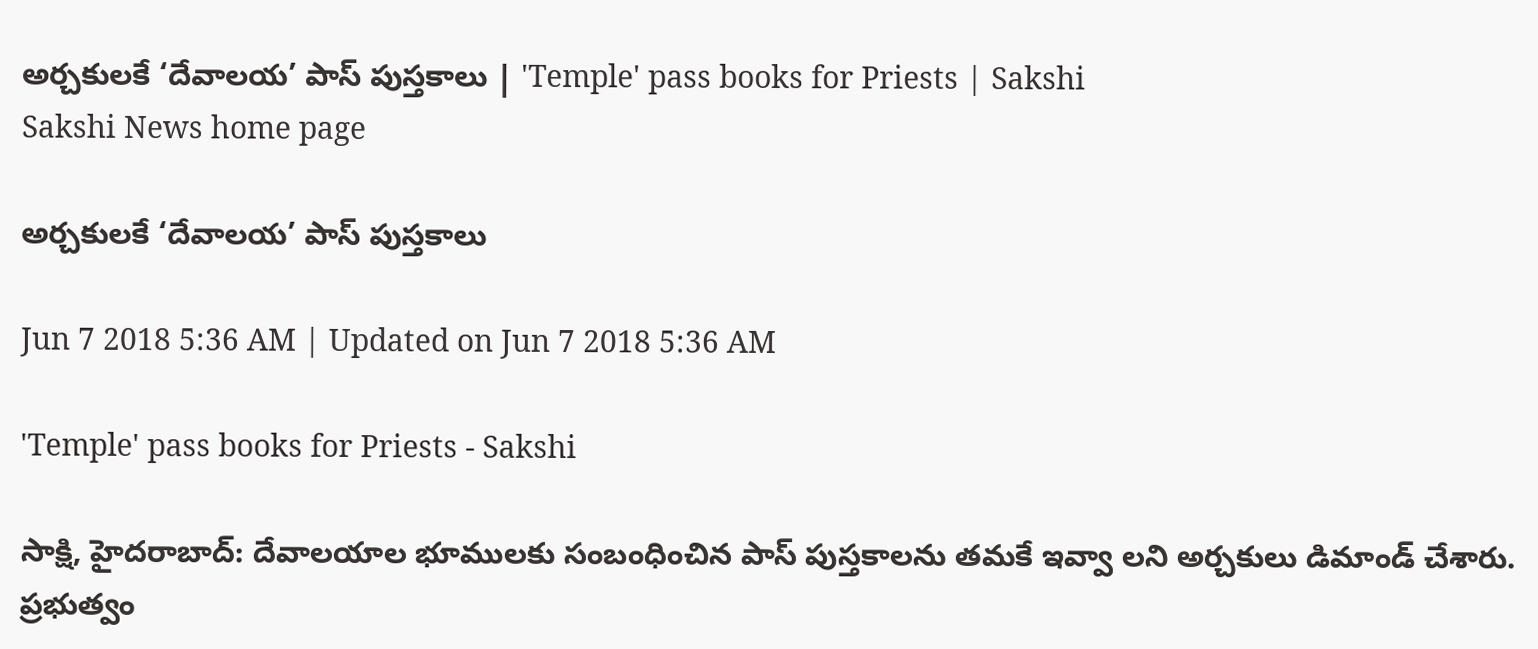అర్చకులకే ‘దేవాలయ’ పాస్‌ పుస్తకాలు | 'Temple' pass books for Priests | Sakshi
Sakshi News home page

అర్చకులకే ‘దేవాలయ’ పాస్‌ పుస్తకాలు

Jun 7 2018 5:36 AM | Updated on Jun 7 2018 5:36 AM

'Temple' pass books for Priests - Sakshi

సాక్షి, హైదరాబాద్‌: దేవాలయాల భూములకు సంబంధించిన పాస్‌ పుస్తకాలను తమకే ఇవ్వా లని అర్చకులు డిమాండ్‌ చేశారు. ప్రభుత్వం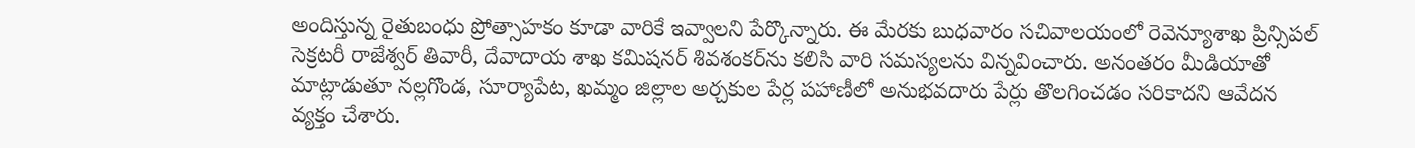అందిస్తున్న రైతుబంధు ప్రోత్సాహకం కూడా వారికే ఇవ్వాలని పేర్కొన్నారు. ఈ మేరకు బుధవారం సచివాలయంలో రెవెన్యూశాఖ ప్రిన్సిపల్‌ సెక్రటరీ రాజేశ్వర్‌ తివారీ, దేవాదాయ శాఖ కమిషనర్‌ శివశంకర్‌ను కలిసి వారి సమస్యలను విన్నవించారు. అనంతరం మీడియాతో మాట్లాడుతూ నల్లగొండ, సూర్యాపేట, ఖమ్మం జిల్లాల అర్చకుల పేర్ల పహాణీలో అనుభవదారు పేర్లు తొలగించడం సరికాదని ఆవేదన వ్యక్తం చేశారు.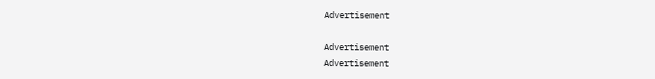Advertisement

Advertisement
Advertisement